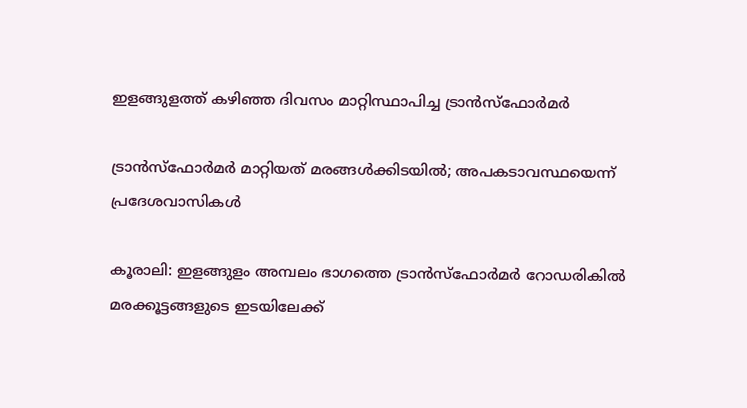ഇളങ്ങുളത്ത് കഴിഞ്ഞ ദിവസം മാറ്റിസ്ഥാപിച്ച ട്രാൻസ്‌ഫോർമർ

ട്രാൻസ്‌ഫോർമർ മാറ്റിയത് മരങ്ങൾക്കിടയിൽ; അപകടാവസ്ഥയെന്ന് പ്രദേശവാസികൾ

കൂരാലി: ഇളങ്ങുളം അമ്പലം ഭാഗത്തെ ട്രാൻസ്‌ഫോർമർ റോഡരികിൽ മരക്കൂട്ടങ്ങളുടെ ഇടയിലേക്ക്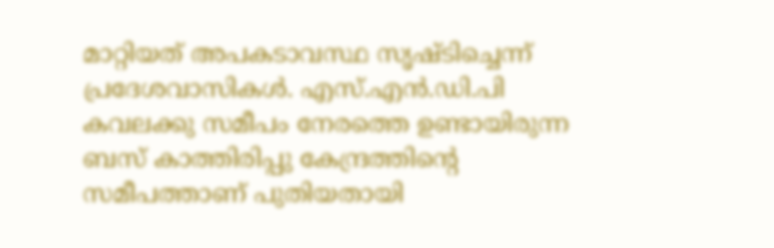മാറ്റിയത് അപകടാവസ്ഥ സൃഷ്ടിച്ചെന്ന് പ്രദേശവാസികൾ. എസ്.എൻ.ഡി.പി കവലക്കു സമീപം നേരത്തെ ഉണ്ടായിരുന്ന ബസ് കാത്തിരിപ്പു കേന്ദ്രത്തിന്റെ സമീപത്താണ് പുതിയതായി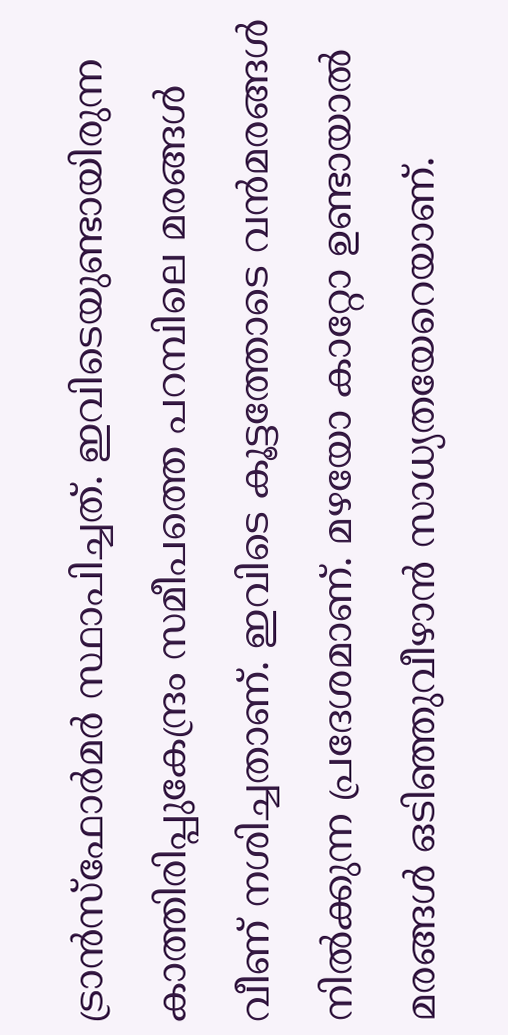ട്രാൻസ്‌ഫോർമർ സ്ഥാപിച്ചത്. ഇവിടെയുണ്ടായിരുന്ന കാത്തിരിപ്പുകേന്ദ്രം സമീപത്തെ പറമ്പിലെ മരങ്ങൾ വീണ് നശിച്ചതാണ്. ഇവിടെ കൂട്ടത്തോടെ വൻമരങ്ങൾ നിൽക്കുന്ന പ്രദേശമാണ്. മഴയോ കാറ്റോ ഉണ്ടായാൽ മരങ്ങൾ ഒടിഞ്ഞുവീഴാൻ സാധ്യതയേറെയാണ്.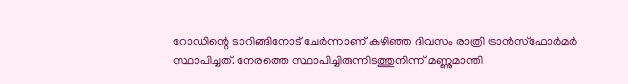റോഡിന്റെ ടാറിങ്ങിനോട് ചേർന്നാണ് കഴിഞ്ഞ ദിവസം രാത്രി ട്രാൻസ്‌ഫോർമർ സ്ഥാപിച്ചത്. നേരത്തെ സ്ഥാപിച്ചിരുന്നിടത്തുനിന്ന് മണ്ണുമാന്തി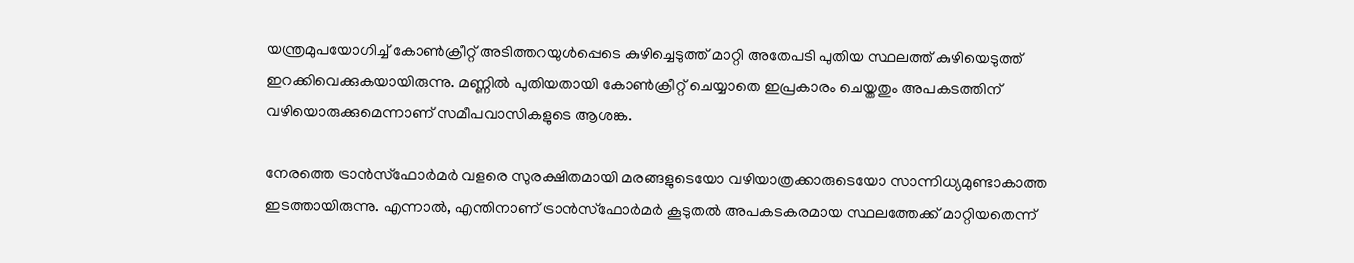യന്ത്രമുപയോഗിച്ച് കോൺക്രീറ്റ് അടിത്തറയുൾപ്പെടെ കുഴിച്ചെടുത്ത് മാറ്റി അതേപടി പുതിയ സ്ഥലത്ത് കുഴിയെടുത്ത് ഇറക്കിവെക്കുകയായിരുന്നു. മണ്ണിൽ പുതിയതായി കോൺക്രീറ്റ് ചെയ്യാതെ ഇപ്രകാരം ചെയ്തതും അപകടത്തിന് വഴിയൊരുക്കുമെന്നാണ് സമീപവാസികളുടെ ആശങ്ക.

നേരത്തെ ട്രാൻസ്‌ഫോർമർ വളരെ സുരക്ഷിതമായി മരങ്ങളുടെയോ വഴിയാത്രക്കാരുടെയോ സാന്നിധ്യമുണ്ടാകാത്ത ഇടത്തായിരുന്നു. എന്നാൽ, എന്തിനാണ് ട്രാൻസ്‌ഫോർമർ കൂടുതൽ അപകടകരമായ സ്ഥലത്തേക്ക് മാറ്റിയതെന്ന്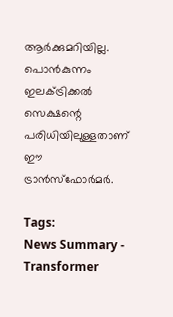ആർക്കുമറിയില്ല. പൊൻകുന്നം ഇലക്ട്രിക്കൽ സെക്ഷന്റെ പരിധിയിലുള്ളതാണ് ഈ ട്രാൻസ്‌ഫോർമർ.

Tags:
News Summary - Transformer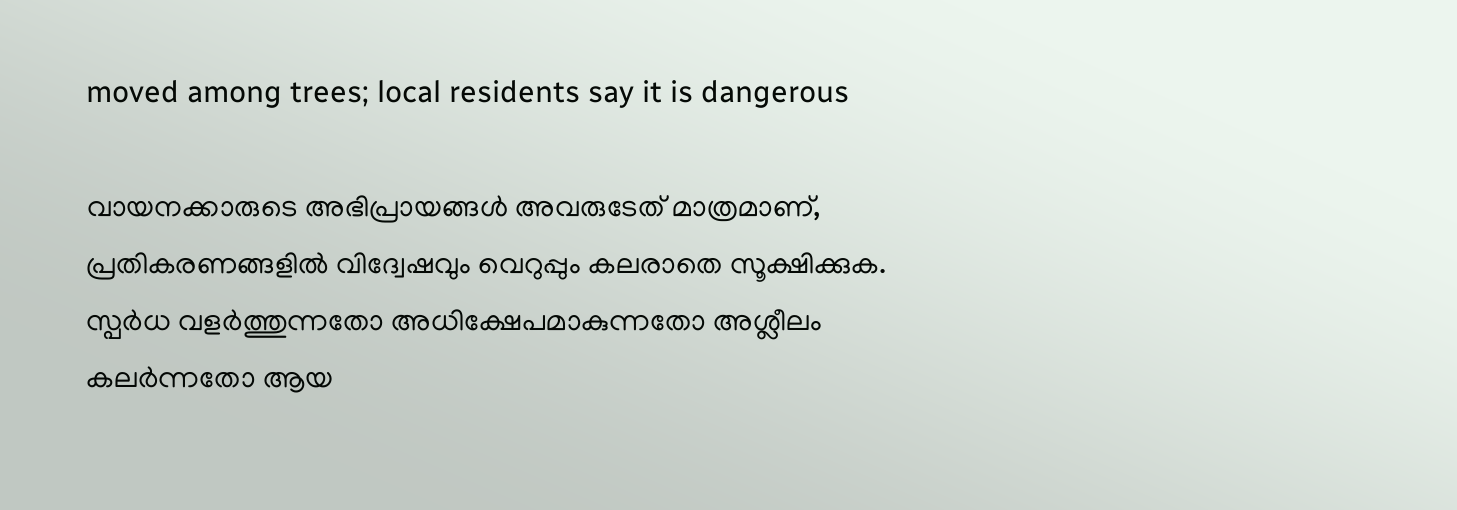moved among trees; local residents say it is dangerous

വായനക്കാരുടെ അഭിപ്രായങ്ങള്‍ അവരുടേത് മാത്രമാണ്, പ്രതികരണങ്ങളിൽ വിദ്വേഷവും വെറുപ്പും കലരാതെ സൂക്ഷിക്കുക. സ്പർധ വളർത്തുന്നതോ അധിക്ഷേപമാകുന്നതോ അശ്ലീലം കലർന്നതോ ആയ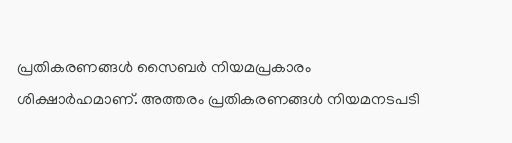പ്രതികരണങ്ങൾ സൈബർ നിയമപ്രകാരം ശിക്ഷാർഹമാണ്. അത്തരം പ്രതികരണങ്ങൾ നിയമനടപടി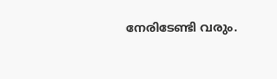നേരിടേണ്ടി വരും.